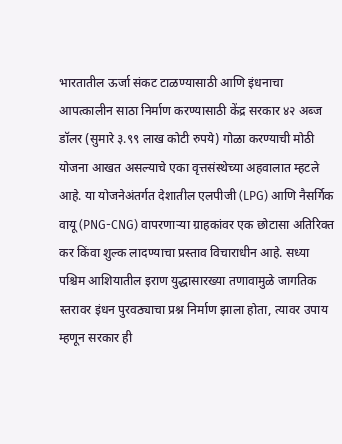भारतातील ऊर्जा संकट टाळण्यासाठी आणि इंधनाचा आपत्कालीन साठा निर्माण करण्यासाठी केंद्र सरकार ४२ अब्ज डॉलर (सुमारे ३.९९ लाख कोटी रुपये) गोळा करण्याची मोठी योजना आखत असल्याचे एका वृत्तसंस्थेच्या अहवालात म्हटले आहे. या योजनेअंतर्गत देशातील एलपीजी (LPG) आणि नैसर्गिक वायू (PNG-CNG) वापरणाऱ्या ग्राहकांवर एक छोटासा अतिरिक्त कर किंवा शुल्क लादण्याचा प्रस्ताव विचाराधीन आहे. सध्या पश्चिम आशियातील इराण युद्धासारख्या तणावामुळे जागतिक स्तरावर इंधन पुरवठ्याचा प्रश्न निर्माण झाला होता, त्यावर उपाय म्हणून सरकार ही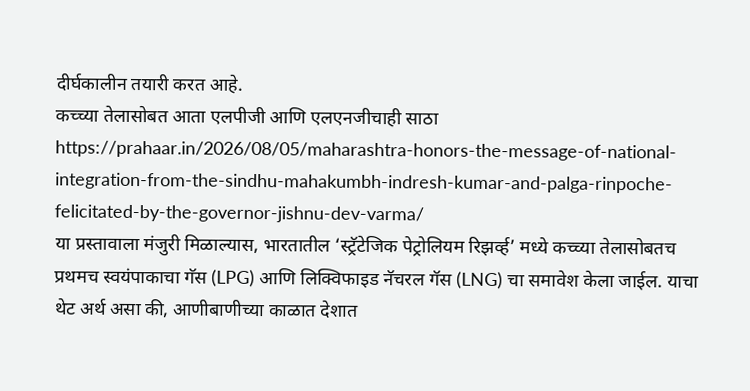दीर्घकालीन तयारी करत आहे.
कच्च्या तेलासोबत आता एलपीजी आणि एलएनजीचाही साठा
https://prahaar.in/2026/08/05/maharashtra-honors-the-message-of-national-integration-from-the-sindhu-mahakumbh-indresh-kumar-and-palga-rinpoche-felicitated-by-the-governor-jishnu-dev-varma/
या प्रस्तावाला मंजुरी मिळाल्यास, भारतातील ‘स्ट्रॅटेजिक पेट्रोलियम रिझर्व्ह’ मध्ये कच्च्या तेलासोबतच प्रथमच स्वयंपाकाचा गॅस (LPG) आणि लिक्विफाइड नॅचरल गॅस (LNG) चा समावेश केला जाईल. याचा थेट अर्थ असा की, आणीबाणीच्या काळात देशात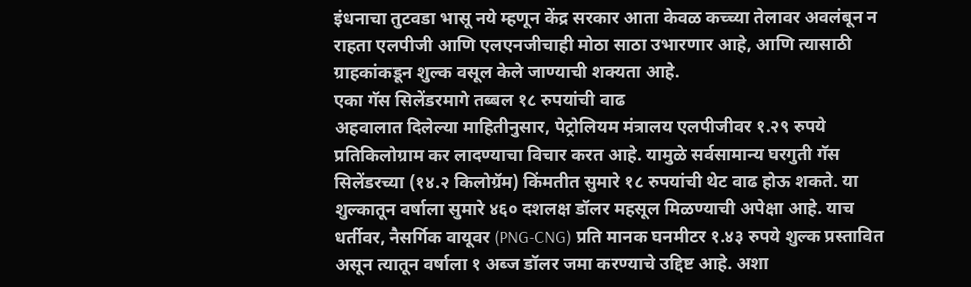इंधनाचा तुटवडा भासू नये म्हणून केंद्र सरकार आता केवळ कच्च्या तेलावर अवलंबून न राहता एलपीजी आणि एलएनजीचाही मोठा साठा उभारणार आहे, आणि त्यासाठी ग्राहकांकडून शुल्क वसूल केले जाण्याची शक्यता आहे.
एका गॅस सिलेंडरमागे तब्बल १८ रुपयांची वाढ
अहवालात दिलेल्या माहितीनुसार, पेट्रोलियम मंत्रालय एलपीजीवर १.२९ रुपये प्रतिकिलोग्राम कर लादण्याचा विचार करत आहे. यामुळे सर्वसामान्य घरगुती गॅस सिलेंडरच्या (१४.२ किलोग्रॅम) किंमतीत सुमारे १८ रुपयांची थेट वाढ होऊ शकते. या शुल्कातून वर्षाला सुमारे ४६० दशलक्ष डॉलर महसूल मिळण्याची अपेक्षा आहे. याच धर्तीवर, नैसर्गिक वायूवर (PNG-CNG) प्रति मानक घनमीटर १.४३ रुपये शुल्क प्रस्तावित असून त्यातून वर्षाला १ अब्ज डॉलर जमा करण्याचे उद्दिष्ट आहे. अशा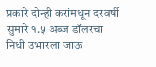प्रकारे दोन्ही करांमधून दरवर्षी सुमारे १.५ अब्ज डॉलरचा निधी उभारला जाऊ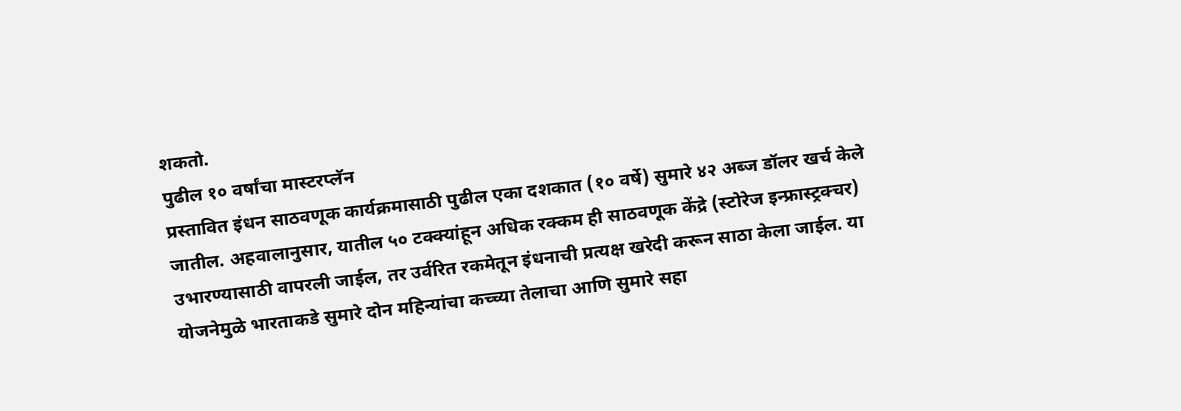शकतो.
पुढील १० वर्षांचा मास्टरप्लॅन
प्रस्तावित इंधन साठवणूक कार्यक्रमासाठी पुढील एका दशकात (१० वर्षे) सुमारे ४२ अब्ज डॉलर खर्च केले जातील. अहवालानुसार, यातील ५० टक्क्यांहून अधिक रक्कम ही साठवणूक केंद्रे (स्टोरेज इन्फ्रास्ट्रक्चर) उभारण्यासाठी वापरली जाईल, तर उर्वरित रकमेतून इंधनाची प्रत्यक्ष खरेदी करून साठा केला जाईल. या योजनेमुळे भारताकडे सुमारे दोन महिन्यांचा कच्च्या तेलाचा आणि सुमारे सहा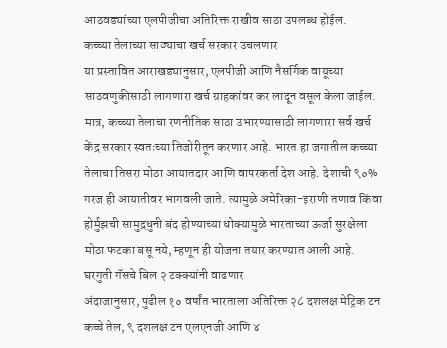आठवड्यांच्या एलपीजीचा अतिरिक्त राखीव साठा उपलब्ध होईल.
कच्च्या तेलाच्या साठ्याचा खर्च सरकार उचलणार
या प्रस्तावित आराखड्यानुसार, एलपीजी आणि नैसर्गिक वायूच्या साठवणुकीसाठी लागणारा खर्च ग्राहकांवर कर लादून वसूल केला जाईल. मात्र, कच्च्या तेलाचा रणनीतिक साठा उभारण्यासाठी लागणारा सर्व खर्च केंद्र सरकार स्वतःच्या तिजोरीतून करणार आहे. भारत हा जगातील कच्च्या तेलाचा तिसरा मोठा आयातदार आणि वापरकर्ता देश आहे. देशाची ९०% गरज ही आयातीवर भागवली जाते. त्यामुळे अमेरिका-इराणी तणाव किंवा होर्मुझची सामुद्रधुनी बंद होण्याच्या धोक्यामुळे भारताच्या ऊर्जा सुरक्षेला मोठा फटका बसू नये, म्हणून ही योजना तयार करण्यात आली आहे.
घरगुती गॅसचे बिल २ टक्क्यांनी वाढणार
अंदाजानुसार, पुढील १० वर्षांत भारताला अतिरिक्त २८ दशलक्ष मेट्रिक टन कच्चे तेल, ९ दशलक्ष टन एलएनजी आणि ४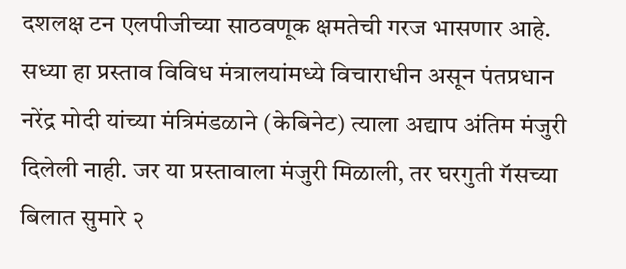दशलक्ष टन एलपीजीच्या साठवणूक क्षमतेची गरज भासणार आहे. सध्या हा प्रस्ताव विविध मंत्रालयांमध्ये विचाराधीन असून पंतप्रधान नरेंद्र मोदी यांच्या मंत्रिमंडळाने (केबिनेट) त्याला अद्याप अंतिम मंजुरी दिलेली नाही. जर या प्रस्तावाला मंजुरी मिळाली, तर घरगुती गॅसच्या बिलात सुमारे २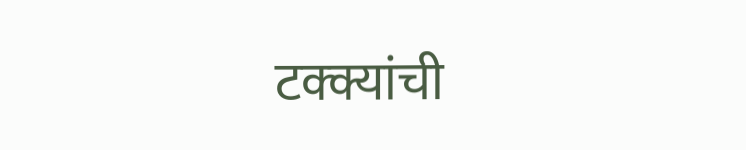टक्क्यांची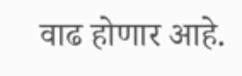वाढ होणार आहे.